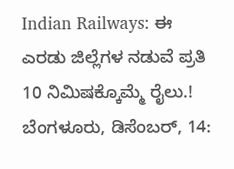Indian Railways: ಈ ಎರಡು ಜಿಲ್ಲೆಗಳ ನಡುವೆ ಪ್ರತಿ 10 ನಿಮಿಷಕ್ಕೊಮ್ಮೆ ರೈಲು.!
ಬೆಂಗಳೂರು, ಡಿಸೆಂಬರ್, 14: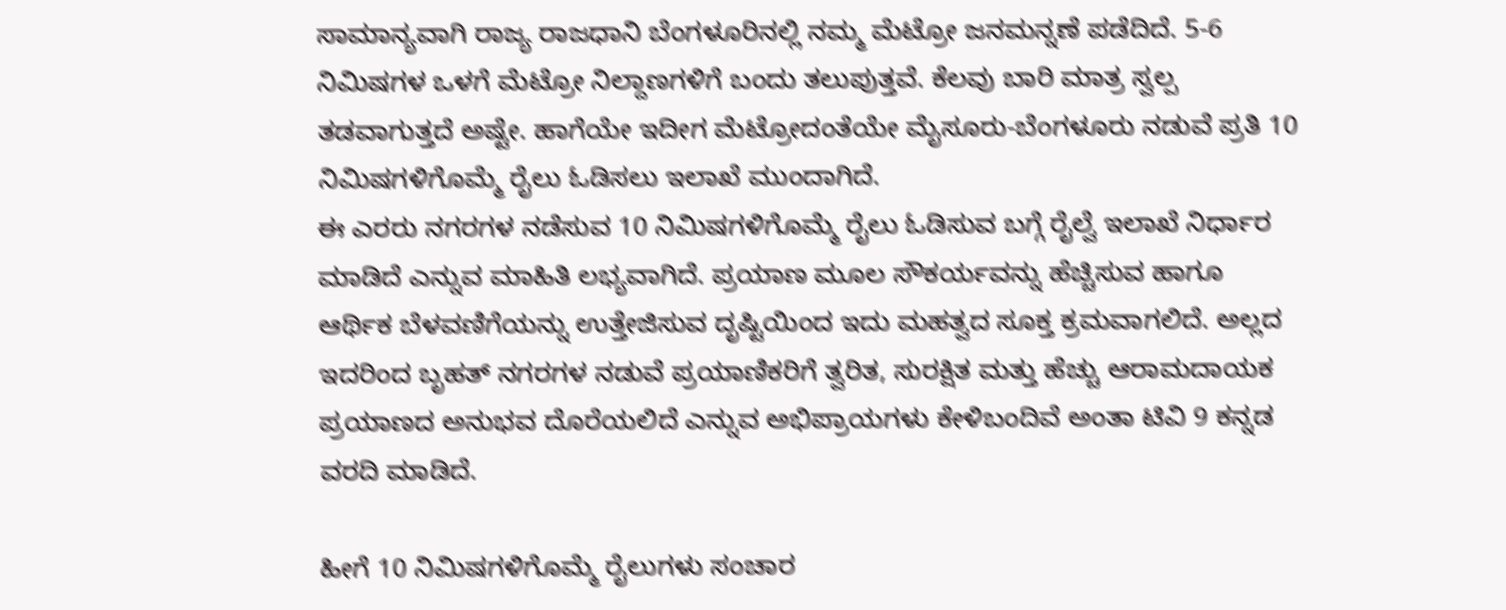ಸಾಮಾನ್ಯವಾಗಿ ರಾಜ್ಯ ರಾಜಧಾನಿ ಬೆಂಗಳೂರಿನಲ್ಲಿ ನಮ್ಮ ಮೆಟ್ರೋ ಜನಮನ್ನಣೆ ಪಡೆದಿದೆ. 5-6 ನಿಮಿಷಗಳ ಒಳಗೆ ಮೆಟ್ರೋ ನಿಲ್ದಾಣಗಳಿಗೆ ಬಂದು ತಲುಪುತ್ತವೆ. ಕೆಲವು ಬಾರಿ ಮಾತ್ರ ಸ್ವಲ್ಪ ತಡವಾಗುತ್ತದೆ ಅಷ್ಟೇ. ಹಾಗೆಯೇ ಇದೀಗ ಮೆಟ್ರೋದಂತೆಯೇ ಮೈಸೂರು-ಬೆಂಗಳೂರು ನಡುವೆ ಪ್ರತಿ 10 ನಿಮಿಷಗಳಿಗೊಮ್ಮೆ ರೈಲು ಓಡಿಸಲು ಇಲಾಖೆ ಮುಂದಾಗಿದೆ.
ಈ ಎರರು ನಗರಗಳ ನಡೆಸುವ 10 ನಿಮಿಷಗಳಿಗೊಮ್ಮೆ ರೈಲು ಓಡಿಸುವ ಬಗ್ಗೆ ರೈಲ್ವೆ ಇಲಾಖೆ ನಿರ್ಧಾರ ಮಾಡಿದೆ ಎನ್ನುವ ಮಾಹಿತಿ ಲಭ್ಯವಾಗಿದೆ. ಪ್ರಯಾಣ ಮೂಲ ಸೌಕರ್ಯವನ್ನು ಹೆಚ್ಚಿಸುವ ಹಾಗೂ ಆರ್ಥಿಕ ಬೆಳವಣಿಗೆಯನ್ನು ಉತ್ತೇಜಿಸುವ ದೃಷ್ಟಿಯಿಂದ ಇದು ಮಹತ್ವದ ಸೂಕ್ತ ಕ್ರಮವಾಗಲಿದೆ. ಅಲ್ಲದ ಇದರಿಂದ ಬೃಹತ್ ನಗರಗಳ ನಡುವೆ ಪ್ರಯಾಣಿಕರಿಗೆ ತ್ವರಿತ, ಸುರಕ್ಷಿತ ಮತ್ತು ಹೆಚ್ಚು ಆರಾಮದಾಯಕ ಪ್ರಯಾಣದ ಅನುಭವ ದೊರೆಯಲಿದೆ ಎನ್ನುವ ಅಭಿಪ್ರಾಯಗಳು ಕೇಳಿಬಂದಿವೆ ಅಂತಾ ಟಿವಿ 9 ಕನ್ನಡ ವರದಿ ಮಾಡಿದೆ.

ಹೀಗೆ 10 ನಿಮಿಷಗಳಿಗೊಮ್ಮೆ ರೈಲುಗಳು ಸಂಚಾರ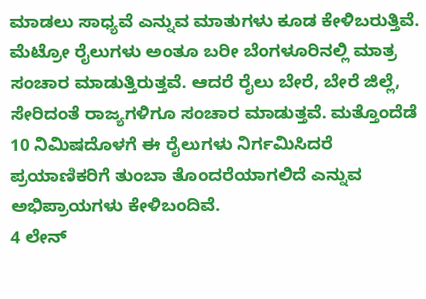ಮಾಡಲು ಸಾಧ್ಯವೆ ಎನ್ನುವ ಮಾತುಗಳು ಕೂಡ ಕೇಳಿಬರುತ್ತಿವೆ. ಮೆಟ್ರೋ ರೈಲುಗಳು ಅಂತೂ ಬರೀ ಬೆಂಗಳೂರಿನಲ್ಲಿ ಮಾತ್ರ ಸಂಚಾರ ಮಾಡುತ್ತಿರುತ್ತವೆ. ಆದರೆ ರೈಲು ಬೇರೆ, ಬೇರೆ ಜಿಲ್ಲೆ, ಸೇರಿದಂತೆ ರಾಜ್ಯಗಳಿಗೂ ಸಂಚಾರ ಮಾಡುತ್ತವೆ. ಮತ್ತೊಂದೆಡೆ 10 ನಿಮಿಷದೊಳಗೆ ಈ ರೈಲುಗಳು ನಿರ್ಗಮಿಸಿದರೆ ಪ್ರಯಾಣಿಕರಿಗೆ ತುಂಬಾ ತೊಂದರೆಯಾಗಲಿದೆ ಎನ್ನುವ ಅಭಿಪ್ರಾಯಗಳು ಕೇಳಿಬಂದಿವೆ.
4 ಲೇನ್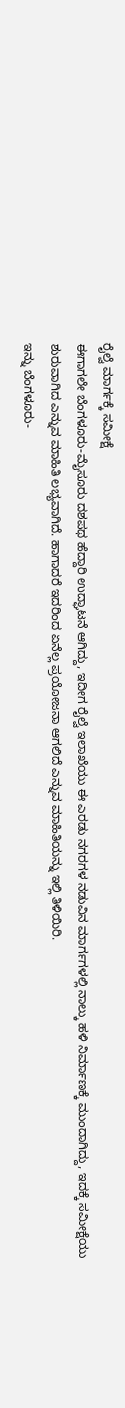ರೈಲ್ವೆ ಮಾರ್ಗಕ್ಕೆ ಸಮೀಕ್ಷೆ
ಈಗಾಗಲೇ ಬೆಂಗಳೂರು-ಮೈಸೂರು ದಶಪಥ ಹೆದ್ದಾರಿ ಉದ್ಘಾಟನೆ ಆಗಿದ್ದು, ಇದೀಗ ರೈಲ್ವೆ ಇಲಾಖೆಯು ಈ ಎರಡು ನಗರಗಳ ನಡುವಿನ ಮಾರ್ಗಗಳಲ್ಲಿ ನಾಲ್ಕು ಹಳಿ ನಿರ್ಮಾಣಕ್ಕೆ ಮುಂದಾಗಿದ್ದು, ಇದಕ್ಕೆ ಸಮೀಕ್ಷೆಯು ಶುರುವಾಗಿದ ಎನ್ನುವ ಮಾಹಿತಿ ಲಭ್ಯವಾಗಿದೆ. ಹಾಗಾದರೆ ಇದರಿಂದ ಏನೆಲ್ಲ ಪ್ರಯೋಜನಾ ಆಗಲಿದೆ ಎನ್ನುವ ಮಾಹಿತಿಯನ್ನು ಇಲ್ಲಿ ತಿಳಿಯಿರಿ.
ಇನ್ನು ಬೆಂಗಳೂರು-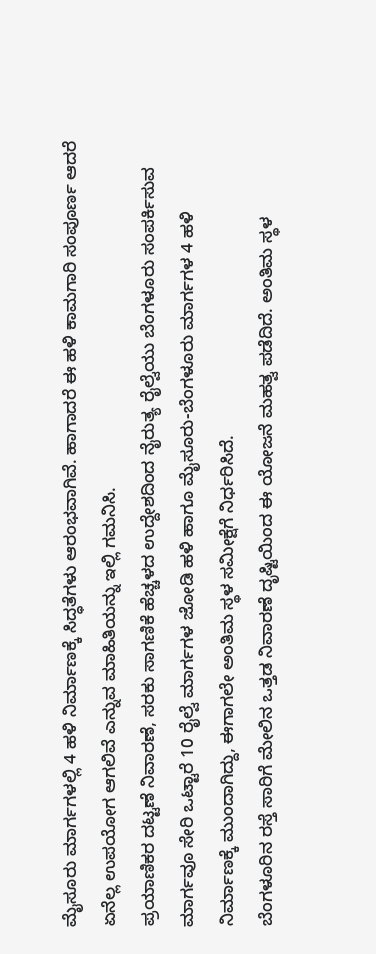ಮೈಸೂರು ಮಾರ್ಗಗಳಲ್ಲಿ 4 ಹಳಿ ನಿರ್ಮಾಣಕ್ಕೆ ಸಿದ್ಧತೆಗಳು ಆರಂಭವಾಗಿವೆ. ಹಾಗಾದರೆ ಈ ಹಳಿ ಕಾಮಗಾರಿ ಸಂಪೂರ್ಣ ಆದರೆ ಏನೆಲ್ಲ ಉಪಯೋಗ ಆಗಲಿವೆ ಎನ್ನುವ ಮಾಹಿತಿಯನ್ನು ಇಲ್ಲಿ ಗಮನಿಸಿ.
ಪ್ರಯಾಣಿಕರ ದಟ್ಟಣೆ ನಿವಾರಣೆ, ಸರಕು ಸಾಗಣಿಕೆ ಹೆಚ್ಚಳದ ಉದ್ದೇಶದಿಂದ ನೈರುತ್ಯ ರೈಲ್ವೆಯು ಬೆಂಗಳೂರು ಸಂಪರ್ಕಿಸುವ ಮಾರ್ಗವೂ ಸೇರಿ ಒಟ್ಟಾರೆ 10 ರೈಲ್ವೆ ಮಾರ್ಗಗಳ ಜೋಡಿ ಹಳಿ ಹಾಗೂ ಮೈಸೂರು-ಬೆಂಗಳೂರು ಮಾರ್ಗಗಳ 4 ಹಳಿ ನಿರ್ಮಾಣಕ್ಕೆ ಮುಂದಾಗಿದ್ದು, ಈಗಾಗಲೇ ಅಂತಿಮ ಸ್ಥಳ ಸಮೀಕ್ಷೆಗೆ ನಿರ್ಧರಿಸಿದೆ.
ಬೆಂಗಳೂರಿನ ರಸ್ತೆ ಸಾರಿಗೆ ಮೇಲಿನ ಒತ್ತಡ ನಿವಾರಣೆ ದೃಷ್ಟಿಯಿಂದ ಈ ಯೋಜನೆ ಮಹತ್ವ ಪಡೆದಿದೆ. ಅಂತಿಮ ಸ್ಥಳ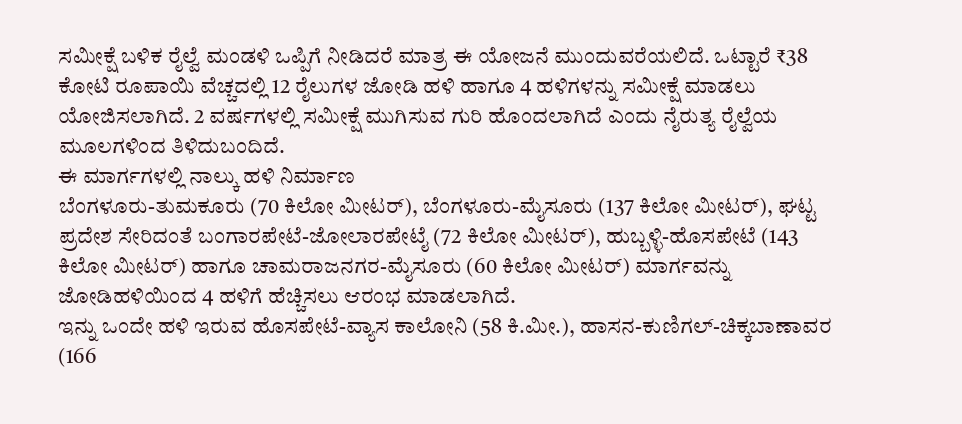ಸಮೀಕ್ಷೆ ಬಳಿಕ ರೈಲ್ವೆ ಮಂಡಳಿ ಒಪ್ಪಿಗೆ ನೀಡಿದರೆ ಮಾತ್ರ ಈ ಯೋಜನೆ ಮುಂದುವರೆಯಲಿದೆ. ಒಟ್ಟಾರೆ ₹38 ಕೋಟಿ ರೂಪಾಯಿ ವೆಚ್ಚದಲ್ಲಿ 12 ರೈಲುಗಳ ಜೋಡಿ ಹಳಿ ಹಾಗೂ 4 ಹಳಿಗಳನ್ನು ಸಮೀಕ್ಷೆ ಮಾಡಲು ಯೋಜಿಸಲಾಗಿದೆ. 2 ವರ್ಷಗಳಲ್ಲಿ ಸಮೀಕ್ಷೆ ಮುಗಿಸುವ ಗುರಿ ಹೊಂದಲಾಗಿದೆ ಎಂದು ನೈರುತ್ಯ ರೈಲ್ವೆಯ ಮೂಲಗಳಿಂದ ತಿಳಿದುಬಂದಿದೆ.
ಈ ಮಾರ್ಗಗಳಲ್ಲಿ ನಾಲ್ಕು ಹಳಿ ನಿರ್ಮಾಣ
ಬೆಂಗಳೂರು-ತುಮಕೂರು (70 ಕಿಲೋ ಮೀಟರ್), ಬೆಂಗಳೂರು-ಮೈಸೂರು (137 ಕಿಲೋ ಮೀಟರ್), ಘಟ್ಟ ಪ್ರದೇಶ ಸೇರಿದಂತೆ ಬಂಗಾರಪೇಟೆ-ಜೋಲಾರಪೇಟೈ (72 ಕಿಲೋ ಮೀಟರ್), ಹುಬ್ಬಳ್ಳಿ-ಹೊಸಪೇಟೆ (143 ಕಿಲೋ ಮೀಟರ್) ಹಾಗೂ ಚಾಮರಾಜನಗರ-ಮೈಸೂರು (60 ಕಿಲೋ ಮೀಟರ್) ಮಾರ್ಗವನ್ನು ಜೋಡಿಹಳಿಯಿಂದ 4 ಹಳಿಗೆ ಹೆಚ್ಚಿಸಲು ಆರಂಭ ಮಾಡಲಾಗಿದೆ.
ಇನ್ನು ಒಂದೇ ಹಳಿ ಇರುವ ಹೊಸಪೇಟೆ-ವ್ಯಾಸ ಕಾಲೋನಿ (58 ಕಿ.ಮೀ.), ಹಾಸನ-ಕುಣಿಗಲ್-ಚಿಕ್ಕಬಾಣಾವರ (166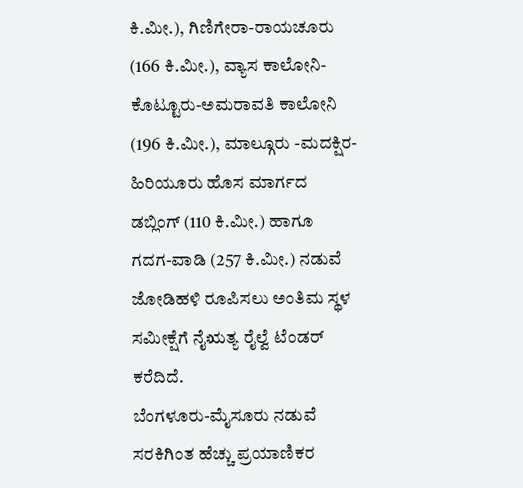ಕಿ.ಮೀ.), ಗಿಣಿಗೇರಾ-ರಾಯಚೂರು (166 ಕಿ.ಮೀ.), ವ್ಯಾಸ ಕಾಲೋನಿ-ಕೊಟ್ಟೂರು-ಅಮರಾವತಿ ಕಾಲೋನಿ (196 ಕಿ.ಮೀ.), ಮಾಲ್ಗೂರು -ಮದಕ್ಷಿರ- ಹಿರಿಯೂರು ಹೊಸ ಮಾರ್ಗದ ಡಬ್ಲಿಂಗ್ (110 ಕಿ.ಮೀ.) ಹಾಗೂ ಗದಗ-ವಾಡಿ (257 ಕಿ.ಮೀ.) ನಡುವೆ ಜೋಡಿಹಳಿ ರೂಪಿಸಲು ಅಂತಿಮ ಸ್ಥಳ ಸಮೀಕ್ಷೆಗೆ ನೈಋತ್ಯ ರೈಲ್ವೆ ಟೆಂಡರ್ ಕರೆದಿದೆ.
ಬೆಂಗಳೂರು-ಮೈಸೂರು ನಡುವೆ ಸರಕಿಗಿಂತ ಹೆಚ್ಚು ಪ್ರಯಾಣಿಕರ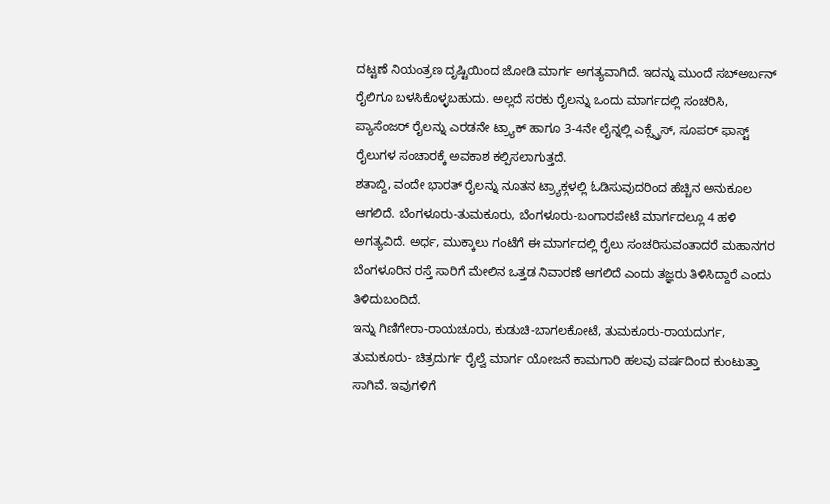ದಟ್ಟಣೆ ನಿಯಂತ್ರಣ ದೃಷ್ಟಿಯಿಂದ ಜೋಡಿ ಮಾರ್ಗ ಅಗತ್ಯವಾಗಿದೆ. ಇದನ್ನು ಮುಂದೆ ಸಬ್ಅರ್ಬನ್ ರೈಲಿಗೂ ಬಳಸಿಕೊಳ್ಳಬಹುದು. ಅಲ್ಲದೆ ಸರಕು ರೈಲನ್ನು ಒಂದು ಮಾರ್ಗದಲ್ಲಿ ಸಂಚರಿಸಿ, ಪ್ಯಾಸೆಂಜರ್ ರೈಲನ್ನು ಎರಡನೇ ಟ್ರ್ಯಾಕ್ ಹಾಗೂ 3-4ನೇ ಲೈನ್ನಲ್ಲಿ ಎಕ್ಸ್ಪ್ರೆಸ್, ಸೂಪರ್ ಫಾಸ್ಟ್ ರೈಲುಗಳ ಸಂಚಾರಕ್ಕೆ ಅವಕಾಶ ಕಲ್ಪಿಸಲಾಗುತ್ತದೆ.
ಶತಾಬ್ದಿ, ವಂದೇ ಭಾರತ್ ರೈಲನ್ನು ನೂತನ ಟ್ರ್ಯಾಕ್ಗಳಲ್ಲಿ ಓಡಿಸುವುದರಿಂದ ಹೆಚ್ಚಿನ ಅನುಕೂಲ ಆಗಲಿದೆ. ಬೆಂಗಳೂರು-ತುಮಕೂರು, ಬೆಂಗಳೂರು-ಬಂಗಾರಪೇಟೆ ಮಾರ್ಗದಲ್ಲೂ 4 ಹಳಿ ಅಗತ್ಯವಿದೆ. ಅರ್ಧ, ಮುಕ್ಕಾಲು ಗಂಟೆಗೆ ಈ ಮಾರ್ಗದಲ್ಲಿ ರೈಲು ಸಂಚರಿಸುವಂತಾದರೆ ಮಹಾನಗರ ಬೆಂಗಳೂರಿನ ರಸ್ತೆ ಸಾರಿಗೆ ಮೇಲಿನ ಒತ್ತಡ ನಿವಾರಣೆ ಆಗಲಿದೆ ಎಂದು ತಜ್ಞರು ತಿಳಿಸಿದ್ದಾರೆ ಎಂದು ತಿಳಿದುಬಂದಿದೆ.
ಇನ್ನು ಗಿಣಿಗೇರಾ-ರಾಯಚೂರು, ಕುಡುಚಿ-ಬಾಗಲಕೋಟೆ, ತುಮಕೂರು-ರಾಯದುರ್ಗ, ತುಮಕೂರು- ಚಿತ್ರದುರ್ಗ ರೈಲ್ವೆ ಮಾರ್ಗ ಯೋಜನೆ ಕಾಮಗಾರಿ ಹಲವು ವರ್ಷದಿಂದ ಕುಂಟುತ್ತಾ ಸಾಗಿವೆ. ಇವುಗಳಿಗೆ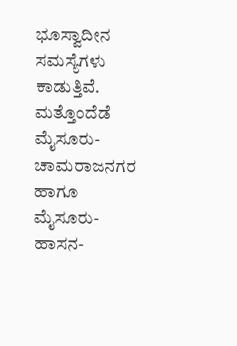ಭೂಸ್ವಾದೀನ ಸಮಸ್ಯೆಗಳು ಕಾಡುತ್ತಿವೆ.
ಮತ್ತೊಂದೆಡೆ ಮೈಸೂರು-ಚಾಮರಾಜನಗರ ಹಾಗೂ ಮೈಸೂರು-ಹಾಸನ-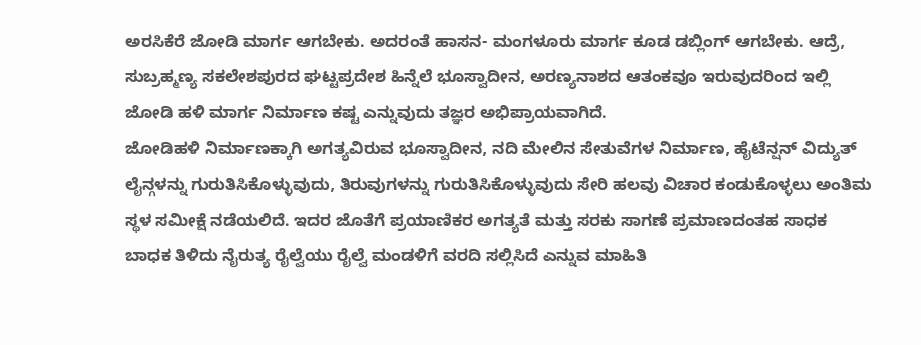ಅರಸಿಕೆರೆ ಜೋಡಿ ಮಾರ್ಗ ಆಗಬೇಕು. ಅದರಂತೆ ಹಾಸನ- ಮಂಗಳೂರು ಮಾರ್ಗ ಕೂಡ ಡಬ್ಲಿಂಗ್ ಆಗಬೇಕು. ಆದ್ರೆ, ಸುಬ್ರಹ್ಮಣ್ಯ ಸಕಲೇಶಪುರದ ಘಟ್ಟಪ್ರದೇಶ ಹಿನ್ನೆಲೆ ಭೂಸ್ವಾದೀನ, ಅರಣ್ಯನಾಶದ ಆತಂಕವೂ ಇರುವುದರಿಂದ ಇಲ್ಲಿ ಜೋಡಿ ಹಳಿ ಮಾರ್ಗ ನಿರ್ಮಾಣ ಕಷ್ಟ ಎನ್ನುವುದು ತಜ್ಞರ ಅಭಿಪ್ರಾಯವಾಗಿದೆ.
ಜೋಡಿಹಳಿ ನಿರ್ಮಾಣಕ್ಕಾಗಿ ಅಗತ್ಯವಿರುವ ಭೂಸ್ವಾದೀನ, ನದಿ ಮೇಲಿನ ಸೇತುವೆಗಳ ನಿರ್ಮಾಣ, ಹೈಟೆನ್ಷನ್ ವಿದ್ಯುತ್ ಲೈನ್ಗಳನ್ನು ಗುರುತಿಸಿಕೊಳ್ಳುವುದು, ತಿರುವುಗಳನ್ನು ಗುರುತಿಸಿಕೊಳ್ಳುವುದು ಸೇರಿ ಹಲವು ವಿಚಾರ ಕಂಡುಕೊಳ್ಳಲು ಅಂತಿಮ ಸ್ಥಳ ಸಮೀಕ್ಷೆ ನಡೆಯಲಿದೆ. ಇದರ ಜೊತೆಗೆ ಪ್ರಯಾಣಿಕರ ಅಗತ್ಯತೆ ಮತ್ತು ಸರಕು ಸಾಗಣೆ ಪ್ರಮಾಣದಂತಹ ಸಾಧಕ ಬಾಧಕ ತಿಳಿದು ನೈರುತ್ಯ ರೈಲ್ವೆಯು ರೈಲ್ವೆ ಮಂಡಳಿಗೆ ವರದಿ ಸಲ್ಲಿಸಿದೆ ಎನ್ನುವ ಮಾಹಿತಿ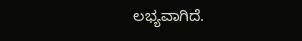ಲಭ್ಯವಾಗಿದೆ.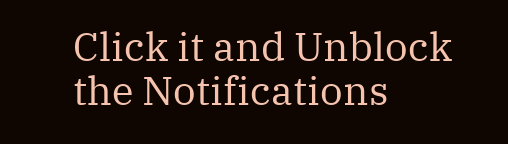Click it and Unblock the Notifications